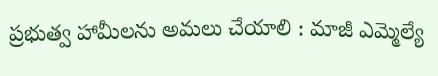ప్రభుత్వ హామీలను అమలు చేయాలి : మాజీ ఎమ్మెల్యే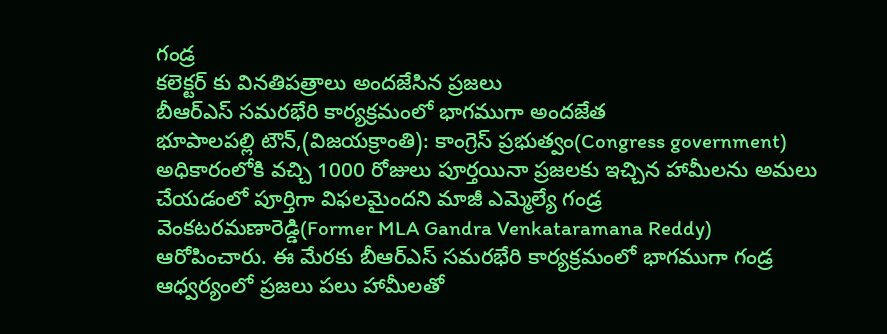గండ్ర
కలెక్టర్ కు వినతిపత్రాలు అందజేసిన ప్రజలు
బీఆర్ఎస్ సమరభేరి కార్యక్రమంలో భాగముగా అందజేత
భూపాలపల్లి టౌన్,(విజయక్రాంతి): కాంగ్రెస్ ప్రభుత్వం(Congress government) అధికారంలోకి వచ్చి 1000 రోజులు పూర్తయినా ప్రజలకు ఇచ్చిన హామీలను అమలు చేయడంలో పూర్తిగా విఫలమైందని మాజీ ఎమ్మెల్యే గండ్ర వెంకటరమణారెడ్డి(Former MLA Gandra Venkataramana Reddy) ఆరోపించారు. ఈ మేరకు బీఆర్ఎస్ సమరభేరి కార్యక్రమంలో భాగముగా గండ్ర ఆధ్వర్యంలో ప్రజలు పలు హామీలతో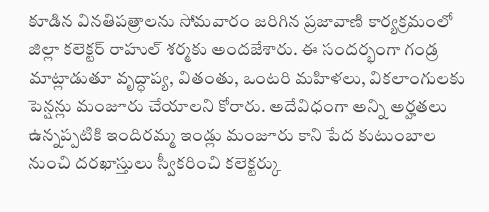కూడిన వినతిపత్రాలను సోమవారం జరిగిన ప్రజావాణి కార్యక్రమంలో జిల్లా కలెక్టర్ రాహుల్ శర్మకు అందజేశారు. ఈ సందర్భంగా గండ్ర మాట్లాడుతూ వృద్ధాప్య, వితంతు, ఒంటరి మహిళలు, వికలాంగులకు పెన్షన్లు మంజూరు చేయాలని కోరారు. అదేవిధంగా అన్ని అర్హతలు ఉన్నప్పటికి ఇందిరమ్మ ఇండ్లు మంజూరు కాని పేద కుటుంబాల నుంచి దరఖాస్తులు స్వీకరించి కలెక్టర్కు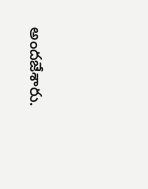అందజేశారు.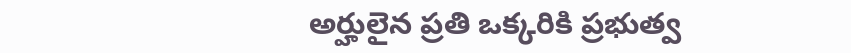అర్హులైన ప్రతి ఒక్కరికి ప్రభుత్వ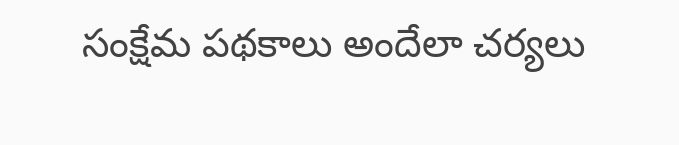సంక్షేమ పథకాలు అందేలా చర్యలు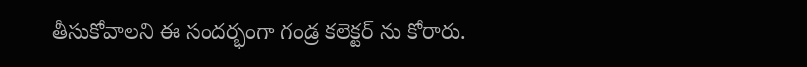తీసుకోవాలని ఈ సందర్భంగా గండ్ర కలెక్టర్ ను కోరారు.